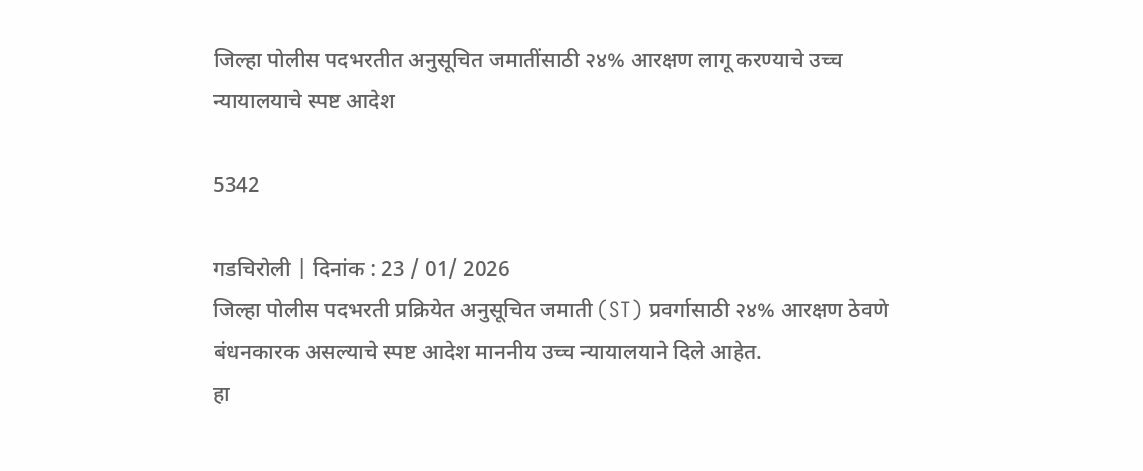जिल्हा पोलीस पदभरतीत अनुसूचित जमातींसाठी २४% आरक्षण लागू करण्याचे उच्च न्यायालयाचे स्पष्ट आदेश

5342

गडचिरोली | दिनांक : 23 / 01/ 2026
जिल्हा पोलीस पदभरती प्रक्रियेत अनुसूचित जमाती (ST) प्रवर्गासाठी २४% आरक्षण ठेवणे बंधनकारक असल्याचे स्पष्ट आदेश माननीय उच्च न्यायालयाने दिले आहेत.
हा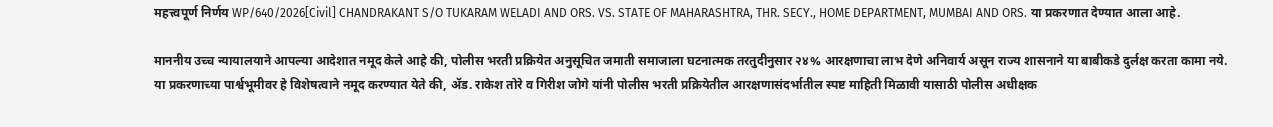महत्त्वपूर्ण निर्णय WP/640/2026[Civil] CHANDRAKANT S/O TUKARAM WELADI AND ORS. VS. STATE OF MAHARASHTRA, THR. SECY., HOME DEPARTMENT, MUMBAI AND ORS. या प्रकरणात देण्यात आला आहे.

माननीय उच्च न्यायालयाने आपल्या आदेशात नमूद केले आहे की, पोलीस भरती प्रक्रियेत अनुसूचित जमाती समाजाला घटनात्मक तरतुदीनुसार २४% आरक्षणाचा लाभ देणे अनिवार्य असून राज्य शासनाने या बाबीकडे दुर्लक्ष करता कामा नये.
या प्रकरणाच्या पार्श्वभूमीवर हे विशेषत्वाने नमूद करण्यात येते की, ॲड. राकेश तोरे व गिरीश जोगे यांनी पोलीस भरती प्रक्रियेतील आरक्षणासंदर्भातील स्पष्ट माहिती मिळावी यासाठी पोलीस अधीक्षक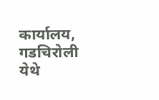कार्यालय, गडचिरोली येथे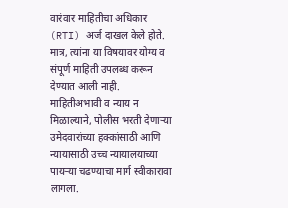वारंवार माहितीचा अधिकार (RTI) अर्ज दाखल केले होते. मात्र, त्यांना या विषयावर योग्य व संपूर्ण माहिती उपलब्ध करून देण्यात आली नाही.
माहितीअभावी व न्याय न मिळाल्याने, पोलीस भरती देणाऱ्या उमेदवारांच्या हक्कांसाठी आणि न्यायासाठी उच्च न्यायालयाच्या पायऱ्या चढण्याचा मार्ग स्वीकारावा लागला.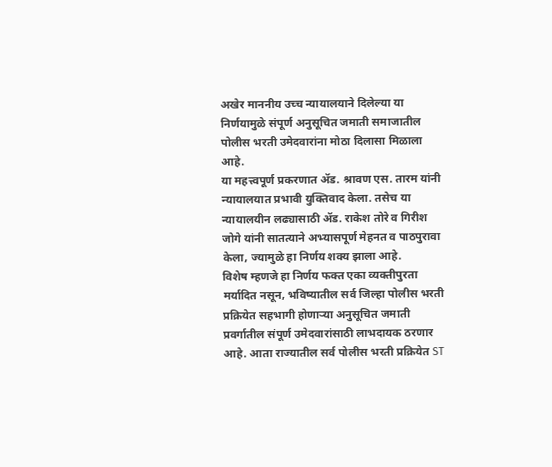अखेर माननीय उच्च न्यायालयाने दिलेल्या या निर्णयामुळे संपूर्ण अनुसूचित जमाती समाजातील पोलीस भरती उमेदवारांना मोठा दिलासा मिळाला आहे.
या महत्त्वपूर्ण प्रकरणात ॲड. श्रावण एस. तारम यांनी न्यायालयात प्रभावी युक्तिवाद केला. तसेच या न्यायालयीन लढ्यासाठी ॲड. राकेश तोरे व गिरीश जोगे यांनी सातत्याने अभ्यासपूर्ण मेहनत व पाठपुरावा केला, ज्यामुळे हा निर्णय शक्य झाला आहे.
विशेष म्हणजे हा निर्णय फक्त एका व्यक्तीपुरता मर्यादित नसून, भविष्यातील सर्व जिल्हा पोलीस भरती प्रक्रियेत सहभागी होणाऱ्या अनुसूचित जमाती प्रवर्गातील संपूर्ण उमेदवारांसाठी लाभदायक ठरणार आहे. आता राज्यातील सर्व पोलीस भरती प्रक्रियेत ST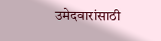उमेदवारांसाठी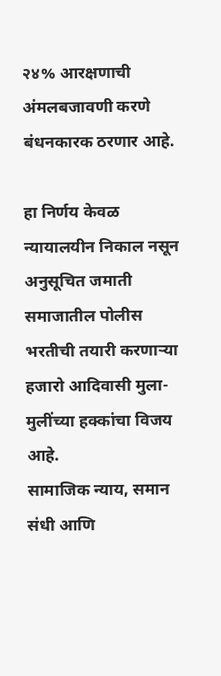२४% आरक्षणाची अंमलबजावणी करणे बंधनकारक ठरणार आहे.

हा निर्णय केवळ न्यायालयीन निकाल नसून अनुसूचित जमाती समाजातील पोलीस भरतीची तयारी करणाऱ्या हजारो आदिवासी मुला-मुलींच्या हक्कांचा विजय आहे.
सामाजिक न्याय, समान संधी आणि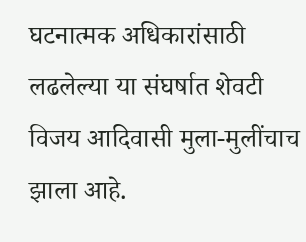घटनात्मक अधिकारांसाठी लढलेल्या या संघर्षात शेवटी विजय आदिवासी मुला-मुलींचाच झाला आहे.